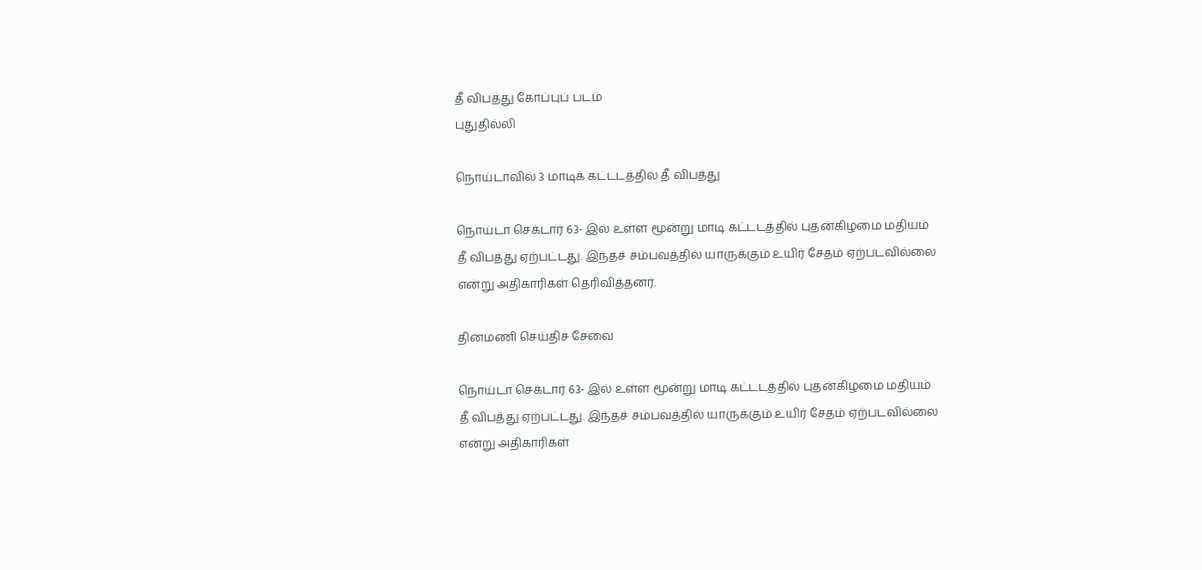தீ விபத்து கோப்புப் படம்
புதுதில்லி

நொய்டாவில் 3 மாடிக் கட்டடத்தில் தீ விபத்து

நொய்டா செக்டார் 63- இல் உள்ள மூன்று மாடி கட்டடத்தில் புதன்கிழமை மதியம் தீ விபத்து ஏற்பட்டது. இந்தச் சம்பவத்தில் யாருக்கும் உயிர் சேதம் ஏற்படவில்லை என்று அதிகாரிகள் தெரிவித்தனர்.

தினமணி செய்திச் சேவை

நொய்டா செக்டார் 63- இல் உள்ள மூன்று மாடி கட்டடத்தில் புதன்கிழமை மதியம் தீ விபத்து ஏற்பட்டது. இந்தச் சம்பவத்தில் யாருக்கும் உயிர் சேதம் ஏற்படவில்லை என்று அதிகாரிகள்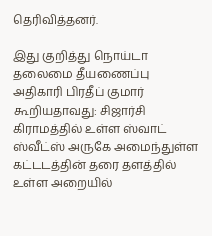தெரிவித்தனர்.

இது குறித்து நொய்டா தலைமை தீயணைப்பு அதிகாரி பிரதீப் குமார் கூறியதாவது: சிஜார்சி கிராமத்தில் உள்ள ஸ்வாட் ஸ்வீட்ஸ் அருகே அமைந்துள்ள கட்டடத்தின் தரை தளத்தில் உள்ள அறையில்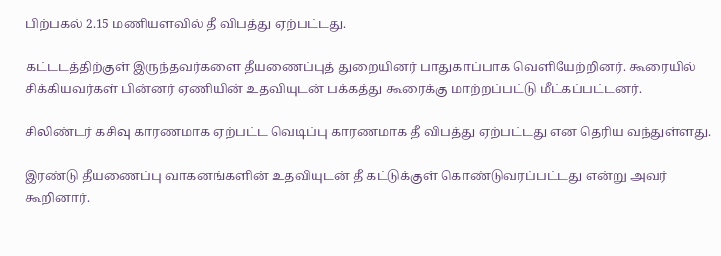பிற்பகல் 2.15 மணியளவில் தீ விபத்து ஏற்பட்டது.

கட்டடத்திற்குள் இருந்தவர்களை தீயணைப்புத் துறையினர் பாதுகாப்பாக வெளியேற்றினர். கூரையில் சிக்கியவர்கள் பின்னர் ஏணியின் உதவியுடன் பக்கத்து கூரைக்கு மாற்றப்பட்டு மீட்கப்பட்டனர்.

சிலிண்டர் கசிவு காரணமாக ஏற்பட்ட வெடிப்பு காரணமாக தீ விபத்து ஏற்பட்டது என தெரிய வந்துள்ளது.

இரண்டு தீயணைப்பு வாகனங்களின் உதவியுடன் தீ கட்டுக்குள் கொண்டுவரப்பட்டது என்று அவர் கூறினார்.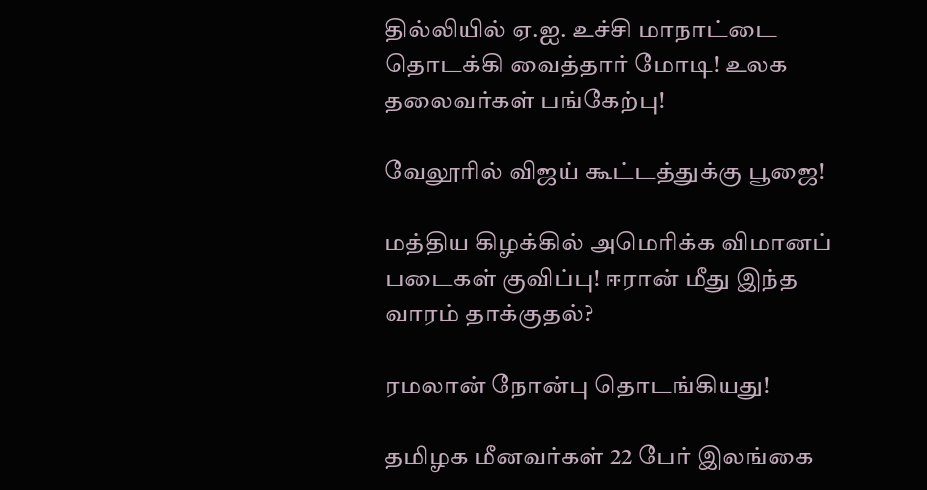தில்லியில் ஏ.ஐ. உச்சி மாநாட்டை தொடக்கி வைத்தார் மோடி! உலக தலைவர்கள் பங்கேற்பு!

வேலூரில் விஜய் கூட்டத்துக்கு பூஜை!

மத்திய கிழக்கில் அமெரிக்க விமானப் படைகள் குவிப்பு! ஈரான் மீது இந்த வாரம் தாக்குதல்?

ரமலான் நோன்பு தொடங்கியது!

தமிழக மீனவர்கள் 22 பேர் இலங்கை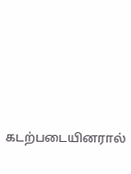கடற்படையினரால்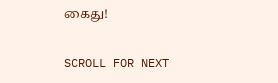கைது!

SCROLL FOR NEXT